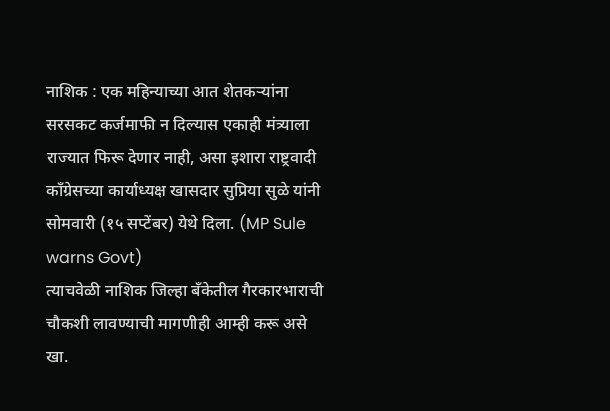नाशिक : एक महिन्याच्या आत शेतकऱ्यांना सरसकट कर्जमाफी न दिल्यास एकाही मंत्र्याला राज्यात फिरू देणार नाही, असा इशारा राष्ट्रवादी काँग्रेसच्या कार्याध्यक्ष खासदार सुप्रिया सुळे यांनी सोमवारी (१५ सप्टेंबर) येथे दिला. (MP Sule warns Govt)
त्याचवेळी नाशिक जिल्हा बँकेतील गैरकारभाराची चौकशी लावण्याची मागणीही आम्ही करू असे खा.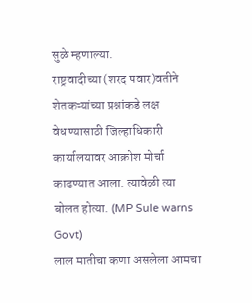सुळे म्हणाल्या.
राष्ट्रवादीच्या (शरद पवार)वतीने शेतकऱ्यांच्या प्रश्नांकडे लक्ष वेधण्यासाठी जिल्हाधिकारी कार्यालयावर आक्रोश मोर्चा काढण्यात आला. त्यावेळी त्या बोलत होत्या. (MP Sule warns Govt)
लाल मातीचा कणा असलेला आमचा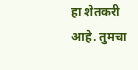हा शेतकरी आहे. तुमचा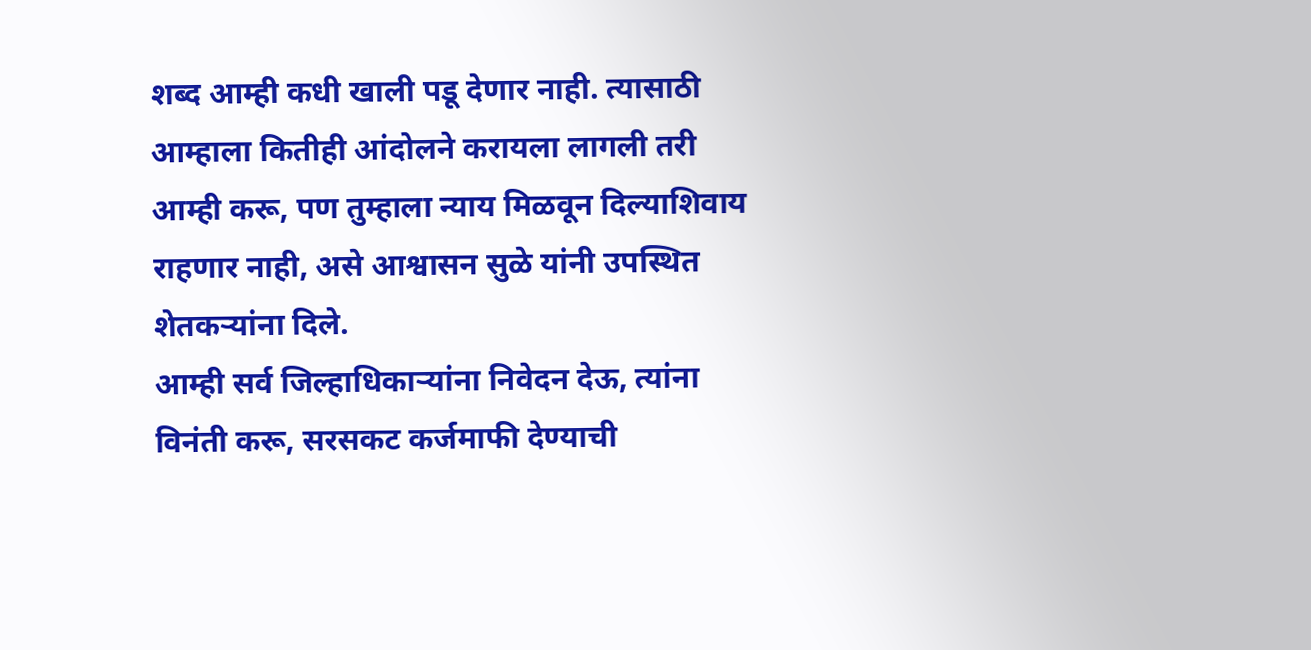शब्द आम्ही कधी खाली पडू देणार नाही. त्यासाठी आम्हाला कितीही आंदोलने करायला लागली तरी आम्ही करू, पण तुम्हाला न्याय मिळवून दिल्याशिवाय राहणार नाही, असे आश्वासन सुळे यांनी उपस्थित शेतकऱ्यांना दिले.
आम्ही सर्व जिल्हाधिकाऱ्यांना निवेदन देऊ, त्यांना विनंती करू, सरसकट कर्जमाफी देण्याची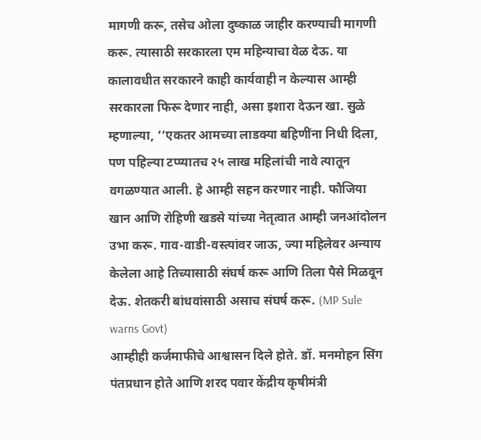मागणी करू, तसेच ओला दुष्काळ जाहीर करण्याची मागणी करू. त्यासाठी सरकारला एम महिन्याचा वेळ देऊ. या कालावधीत सरकारने काही कार्यवाही न केल्यास आम्ही सरकारला फिरू देणार नाही, असा इशारा देऊन खा. सुळे म्हणाल्या, ‘‘एकतर आमच्या लाडक्या बहिणींना निधी दिला, पण पहिल्या टप्प्यातच २५ लाख महिलांची नावे त्यातून वगळण्यात आली. हे आम्ही सहन करणार नाही. फौजिया खान आणि रोहिणी खडसे यांच्या नेतृत्वात आम्ही जनआंदोलन उभा करू. गाव-वाडी-वस्त्यांवर जाऊ, ज्या महिलेवर अन्याय केलेला आहे तिच्यासाठी संघर्ष करू आणि तिला पैसे मिळवून देऊ. शेतकरी बांधवांसाठी असाच संघर्ष करू. (MP Sule warns Govt)
आम्हीही कर्जमाफीचे आश्वासन दिले होते. डॉ. मनमोहन सिंग पंतप्रधान होते आणि शरद पवार केंद्रीय कृषीमंत्री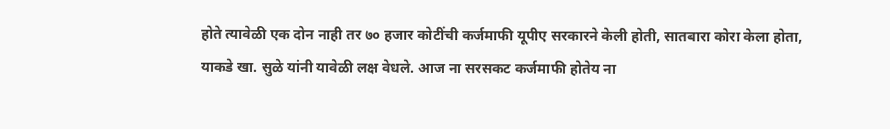होते त्यावेळी एक दोन नाही तर ७० हजार कोटींची कर्जमाफी यूपीए सरकारने केली होती, सातबारा कोरा केला होता, याकडे खा. सुळे यांनी यावेळी लक्ष वेधले. आज ना सरसकट कर्जमाफी होतेय ना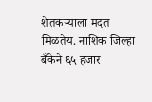शेतकऱ्याला मदत मिळतेय. नाशिक जिल्हा बँकेने ६५ हजार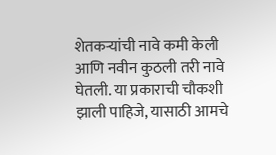शेतकऱ्यांची नावे कमी केली आणि नवीन कुठली तरी नावे घेतली. या प्रकाराची चौकशी झाली पाहिजे, यासाठी आमचे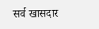सर्व खासदार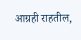आग्रही राहतील,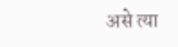असे त्या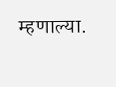म्हणाल्या.